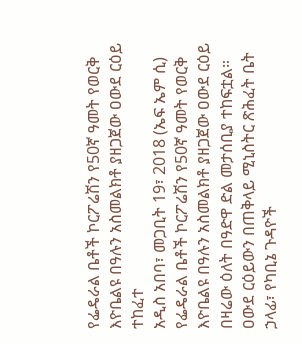የፌዴራል ቤቶች ኮርፖሬሽን የ50ኛ ዓመት የወርቅ እዮቤልዩ በዓሉን አስመልክቶ ያዘጋጀው ዐውደ ርዕይ ተከፈተ
አዲስ አበባ፣ መጋቢት 19፣ 2018 (ኤፍ ኤም ሲ) የፌዴራል ቤቶች ኮርፖሬሽን የ50ኛ ዓመት የወርቅ እዮቤልዩ በዓሉን አስመልክቶ ያዘጋጀው ዐውደ ርዕይ በዛሬው ዕለት በዓድዋ ድል መታሰቢያ ተከፍቷል።
ዐውደ ርዕይውን በጠቅላይ ሚኒስትር ጽሕፈት ቤት ኃላፊ፣ የካቢኔ ጉዳዮች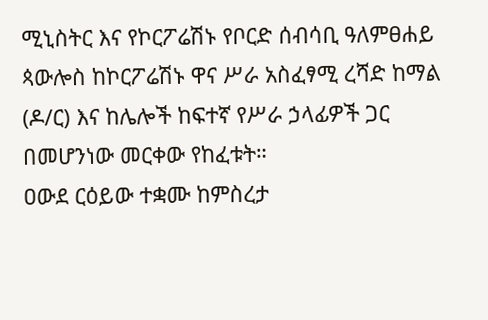ሚኒስትር እና የኮርፖሬሽኑ የቦርድ ሰብሳቢ ዓለምፀሐይ ጳውሎስ ከኮርፖሬሽኑ ዋና ሥራ አስፈፃሚ ረሻድ ከማል (ዶ/ር) እና ከሌሎች ከፍተኛ የሥራ ኃላፊዎች ጋር በመሆንነው መርቀው የከፈቱት።
ዐውደ ርዕይው ተቋሙ ከምስረታ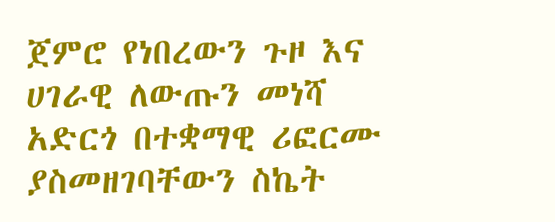ጀምሮ የነበረውን ጉዞ እና ሀገራዊ ለውጡን መነሻ አድርጎ በተቋማዊ ሪፎርሙ ያስመዘገባቸውን ስኬት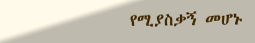የሚያስቃኝ መሆኑ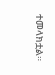ተመላክቷል።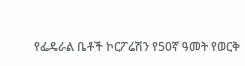የፌዴራል ቤቶች ኮርፖሬሽን የ50ኛ ዓመት የወርቅ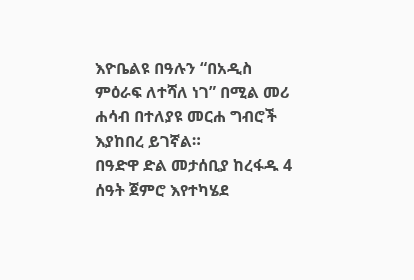እዮቤልዩ በዓሉን “በአዲስ ምዕራፍ ለተሻለ ነገ” በሚል መሪ ሐሳብ በተለያዩ መርሐ ግብሮች እያከበረ ይገኛል።
በዓድዋ ድል መታሰቢያ ከረፋዱ 4 ሰዓት ጀምሮ እየተካሄደ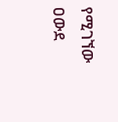የሚገኘው ዐውደ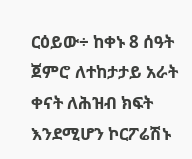ርዕይው÷ ከቀኑ 8 ሰዓት ጀምሮ ለተከታታይ አራት ቀናት ለሕዝብ ክፍት እንደሚሆን ኮርፖሬሽኑ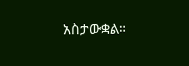አስታውቋል።